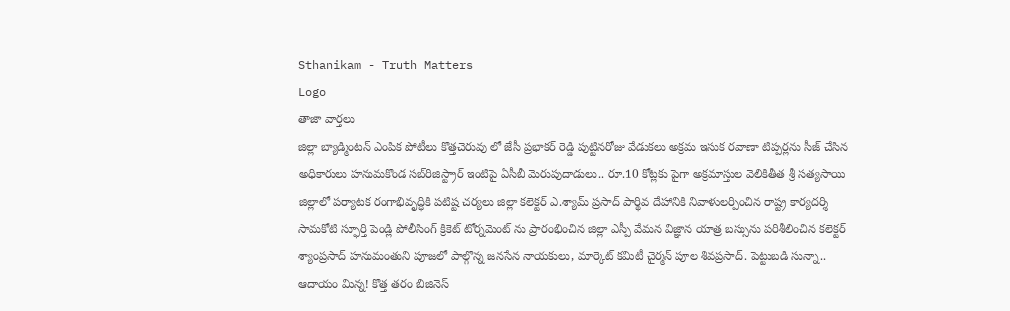Sthanikam - Truth Matters
Logo
తాజా వార్తలు
జిల్లా బ్యాడ్మింటన్ ఎంపిక పోటీలు కొత్తచెరువు లో జేసీ ప్రభాకర్ రెడ్డి పుట్టినరోజు వేడుకలు అక్రమ ఇసుక రవాణా టిప్పర్లను సీజ్ చేసిన అధికారులు హనుమకొండ సబ్‌రిజిస్ట్రార్ ఇంటిపై ఏసీబీ మెరుపుదాడులు.. రూ.10 కోట్లకు పైగా అక్రమాస్తుల వెలికితీత శ్రీ సత్యసాయి జిల్లాలో పర్యాటక రంగాభివృద్ధికి పటిష్ట చర్యలు జిల్లా కలెక్టర్ ఎ.శ్యామ్ ప్రసాద్ పార్థివ దేహానికి నివాళులర్పించిన రాష్ట్ర కార్యదర్శి సామకోటి స్ఫూర్తి పెండ్లి పోలీసింగ్ క్రికెట్ టోర్నమెంట్ ను ప్రారంభించిన జిల్లా ఎస్పీ వేమన విజ్ఞాన యాత్ర బస్సును పరిశీలించిన కలెక్టర్ శ్యాంప్రసాద్ హనుమంతుని పూజలో పాల్గొన్న జనసేన నాయకులు, మార్కెట్ కమిటీ చైర్మన్ పూల శివప్రసాద్. పెట్టుబడి సున్నా.. ఆదాయం మిన్న! కొత్త తరం బిజినెస్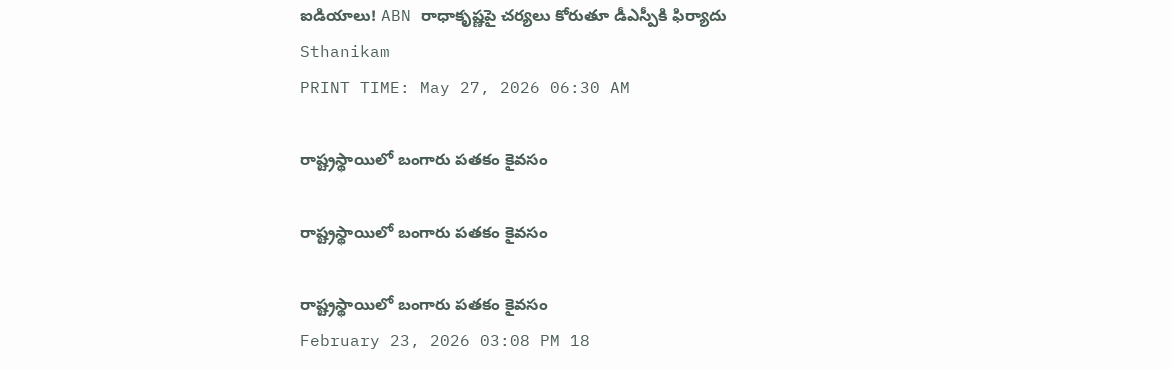ఐడియాలు! ABN రాధాకృష్ణపై చర్యలు కోరుతూ డీఎస్పీకి ఫిర్యాదు
Sthanikam
PRINT TIME: May 27, 2026 06:30 AM

రాష్ట్రస్థాయిలో బంగారు పతకం కైవసం

రాష్ట్రస్థాయిలో బంగారు పతకం కైవసం

రాష్ట్రస్థాయిలో బంగారు పతకం కైవసం
February 23, 2026 03:08 PM 18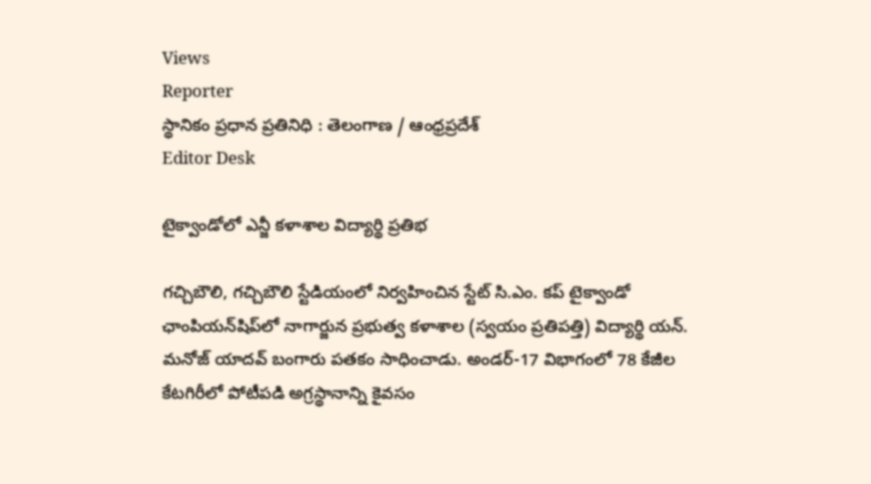Views
Reporter
స్థానికం ప్రధాన ప్రతినిధి : తెలంగాణ / ఆంధ్రప్రదేశ్
Editor Desk

టైక్వాండోలో ఎన్జీ కళాశాల విద్యార్థి ప్రతిభ

గచ్చిబౌలి, గచ్చిబౌలి స్టేడియంలో నిర్వహించిన స్టేట్ సి.ఎం. కప్ టైక్వాండో ఛాంపియన్‌షిప్‌లో నాగార్జున ప్రభుత్వ కళాశాల (స్వయం ప్రతిపత్తి) విద్యార్థి యన్‌. మనోజ్ యాదవ్ బంగారు పతకం సాధించాడు. అండర్-17 విభాగంలో 78 కేజీల కేటగిరీలో పోటీపడి అగ్రస్థానాన్ని కైవసం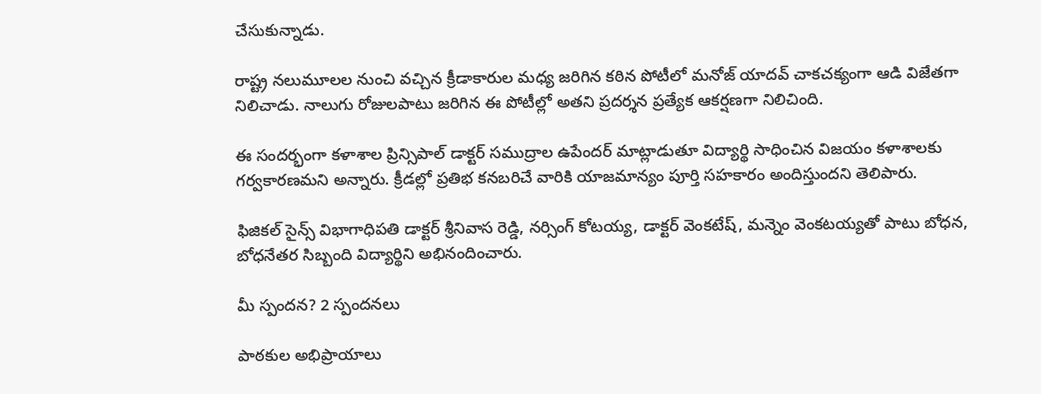చేసుకున్నాడు.

రాష్ట్ర నలుమూలల నుంచి వచ్చిన క్రీడాకారుల మధ్య జరిగిన కఠిన పోటీలో మనోజ్ యాదవ్ చాకచక్యంగా ఆడి విజేతగా నిలిచాడు. నాలుగు రోజులపాటు జరిగిన ఈ పోటీల్లో అతని ప్రదర్శన ప్రత్యేక ఆకర్షణగా నిలిచింది.

ఈ సందర్భంగా కళాశాల ప్రిన్సిపాల్ డాక్టర్ సముద్రాల ఉపేందర్ మాట్లాడుతూ విద్యార్థి సాధించిన విజయం కళాశాలకు గర్వకారణమని అన్నారు. క్రీడల్లో ప్రతిభ కనబరిచే వారికి యాజమాన్యం పూర్తి సహకారం అందిస్తుందని తెలిపారు.

ఫిజికల్ సైన్స్ విభాగాధిపతి డాక్టర్ శ్రీనివాస రెడ్డి, నర్సింగ్ కోటయ్య, డాక్టర్ వెంకటేష్, మన్నెం వెంకటయ్యతో పాటు బోధన, బోధనేతర సిబ్బంది విద్యార్థిని అభినందించారు.

మీ స్పందన? 2 స్పందనలు

పాఠకుల అభిప్రాయాలు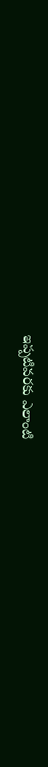ఇప్పటివరకు ఎలాంటి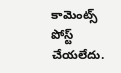కామెంట్స్ పోస్ట్ చేయలేదు.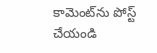కామెంట్‌ను పోస్ట్ చేయండి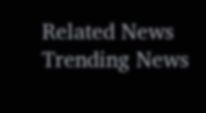Related News
Trending News